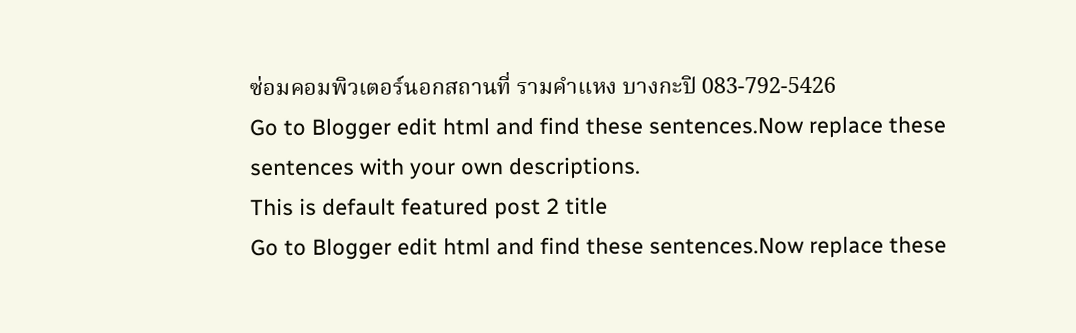ซ่อมคอมพิวเตอร์นอกสถานที่ รามคำแหง บางกะปิ 083-792-5426
Go to Blogger edit html and find these sentences.Now replace these sentences with your own descriptions.
This is default featured post 2 title
Go to Blogger edit html and find these sentences.Now replace these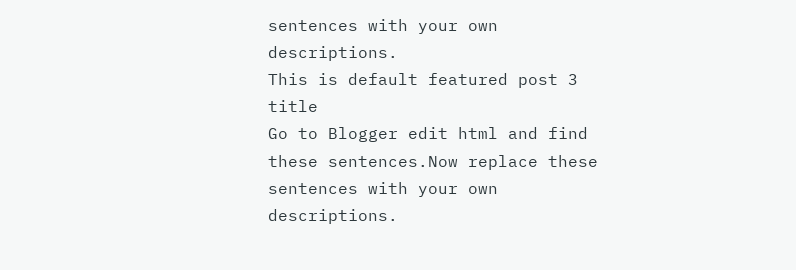sentences with your own descriptions.
This is default featured post 3 title
Go to Blogger edit html and find these sentences.Now replace these sentences with your own descriptions.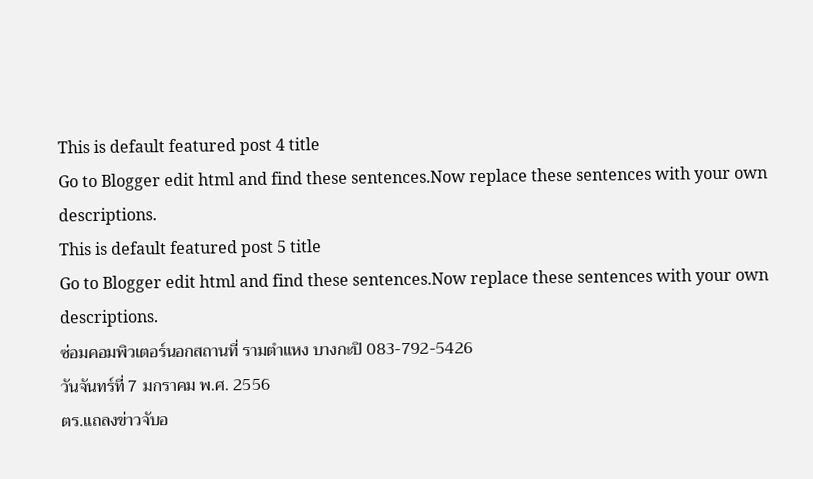This is default featured post 4 title
Go to Blogger edit html and find these sentences.Now replace these sentences with your own descriptions.
This is default featured post 5 title
Go to Blogger edit html and find these sentences.Now replace these sentences with your own descriptions.
ซ่อมคอมพิวเตอร์นอกสถานที่ รามตำแหง บางกะปิ 083-792-5426
วันจันทร์ที่ 7 มกราคม พ.ศ. 2556
ตร.แถลงข่าวจับอ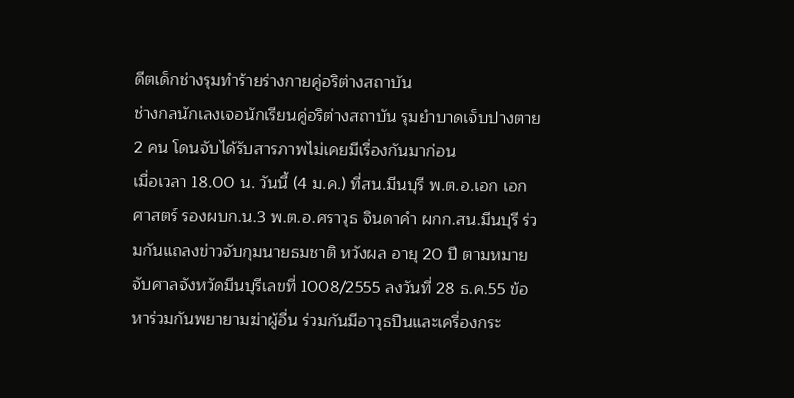ดีตเด็กช่างรุมทำร้ายร่างกายคู่อริต่างสถาบัน
ช่างกลนักเลงเจอนักเรียนคู่อริต่างสถาบัน รุมยำบาดเจ็บปางตาย 2 คน โดนจับได้รับสารภาพไม่เคยมีเรื่องกันมาก่อน
เมื่อเวลา 18.00 น. วันนี้ (4 ม.ค.) ที่สน.มีนบุรี พ.ต.อ.เอก เอกศาสตร์ รองผบก.น.3 พ.ต.อ.ศราวุธ จินดาคำ ผกก.สน.มีนบุรี ร่วมกันแถลงข่าวจับกุมนายธมชาติ หวังผล อายุ 20 ปี ตามหมายจับศาลจังหวัดมีนบุรีเลขที่ 1008/2555 ลงวันที่ 28 ธ.ค.55 ข้อหาร่วมกันพยายามฆ่าผู้อื่น ร่วมกันมีอาวุธปืนและเครื่องกระ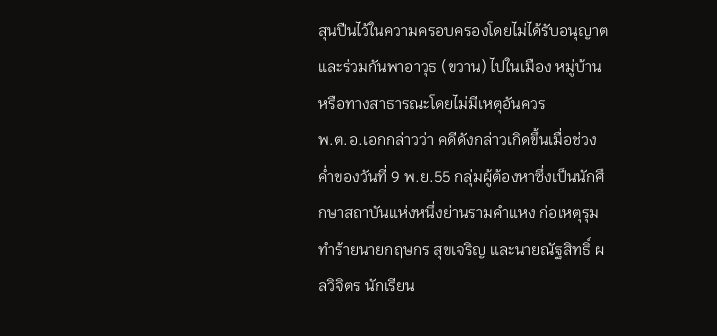สุนปืนไว้ในความครอบครองโดยไม่ได้รับอนุญาต และร่วมกันพาอาวุธ (ขวาน) ไปในเมือง หมู่บ้าน หรือทางสาธารณะโดยไม่มีเหตุอันควร
พ.ต.อ.เอกกล่าวว่า คดีดังกล่าวเกิดขึ้นเมื่อช่วงค่ำของวันที่ 9 พ.ย.55 กลุ่มผู้ต้องหาซึ่งเป็นนักศึกษาสถาบันแห่งหนึ่งย่านรามคำแหง ก่อเหตุรุมทำร้ายนายกฤษกร สุขเจริญ และนายณัฐสิทธิ์ ผลวิจิตร นักเรียน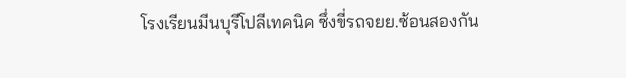โรงเรียนมีนบุรีโปลีเทคนิค ซึ่งขี่รถจยย.ซ้อนสองกัน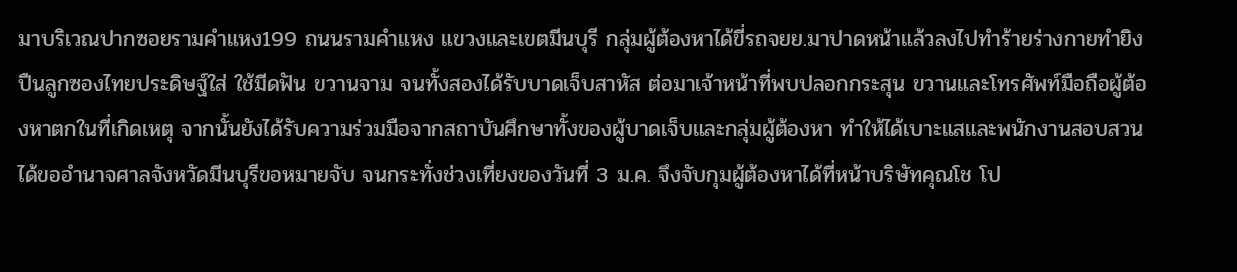มาบริเวณปากซอยรามคำแหง199 ถนนรามคำแหง แขวงและเขตมีนบุรี กลุ่มผู้ต้องหาได้ขี่รถจยย.มาปาดหน้าแล้วลงไปทำร้ายร่างกายทำยิงปืนลูกซองไทยประดิษฐ์ใส่ ใช้มีดฟัน ขวานจาม จนทั้งสองได้รับบาดเจ็บสาหัส ต่อมาเจ้าหน้าที่พบปลอกกระสุน ขวานและโทรศัพท์มือถือผู้ต้องหาตกในที่เกิดเหตุ จากนั้นยังได้รับความร่วมมือจากสถาบันศึกษาทั้งของผู้บาดเจ็บและกลุ่มผู้ต้องหา ทำให้ได้เบาะแสและพนักงานสอบสวนได้ขออำนาจศาลจังหวัดมีนบุรีขอหมายจับ จนกระทั่งช่วงเที่ยงของวันที่ 3 ม.ค. จึงจับกุมผู้ต้องหาได้ที่หน้าบริษัทคุณโช โป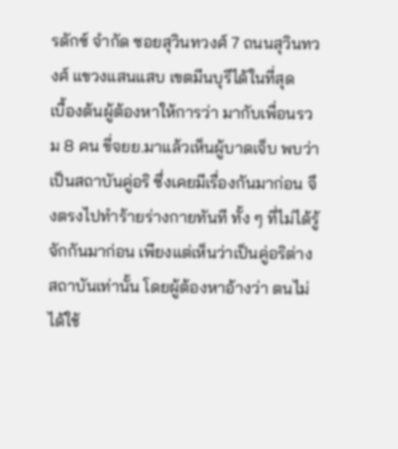รดักซ์ จำกัด ซอยสุวินทวงศ์ 7 ถนนสุวินทวงศ์ แขวงแสนแสบ เขตมีนบุรีได้ในที่สุด
เบื้องต้นผู้ต้องหาให้การว่า มากับเพื่อนรวม 8 คน ขี่จยย.มาแล้วเห็นผู้บาดเจ็บ พบว่าเป็นสถาบันคู่อริ ซึ่งเคยมีเรื่องกันมาก่อน จึงตรงไปทำร้ายร่างกายทันที ทั้ง ๆ ที่ไม่ได้รู้จักกันมาก่อน เพียงแต่เห็นว่าเป็นคู่อริต่างสถาบันเท่านั้น โดยผู้ต้องหาอ้างว่า ตนไม่ได้ใช้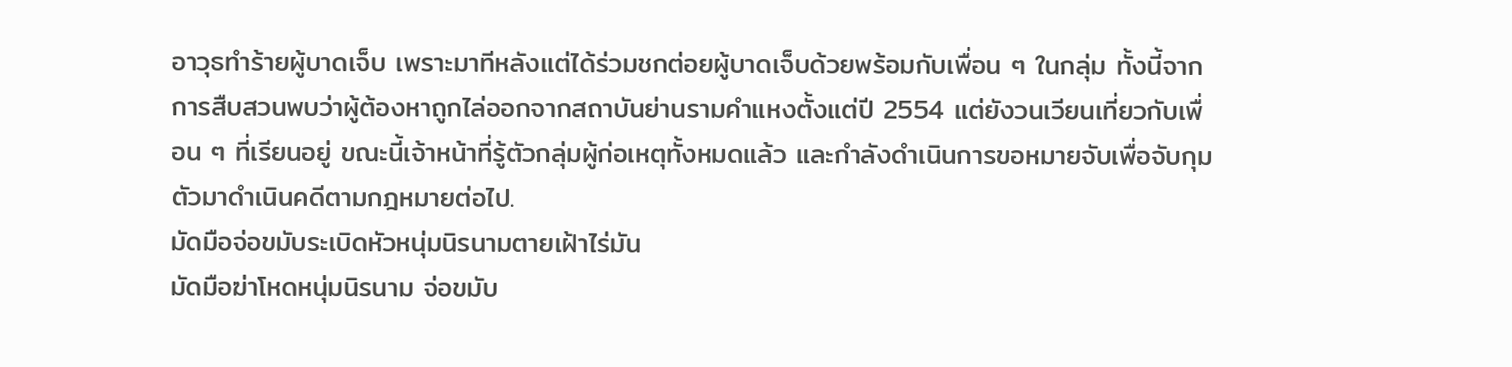อาวุธทำร้ายผู้บาดเจ็บ เพราะมาทีหลังแต่ได้ร่วมชกต่อยผู้บาดเจ็บด้วยพร้อมกับเพื่อน ๆ ในกลุ่ม ทั้งนี้จากการสืบสวนพบว่าผู้ต้องหาถูกไล่ออกจากสถาบันย่านรามคำแหงตั้งแต่ปี 2554 แต่ยังวนเวียนเที่ยวกับเพื่อน ๆ ที่เรียนอยู่ ขณะนี้เจ้าหน้าที่รู้ตัวกลุ่มผู้ก่อเหตุทั้งหมดแล้ว และกำลังดำเนินการขอหมายจับเพื่อจับกุมตัวมาดำเนินคดีตามกฎหมายต่อไป.
มัดมือจ่อขมับระเบิดหัวหนุ่มนิรนามตายเฝ้าไร่มัน
มัดมือฆ่าโหดหนุ่มนิรนาม จ่อขมับ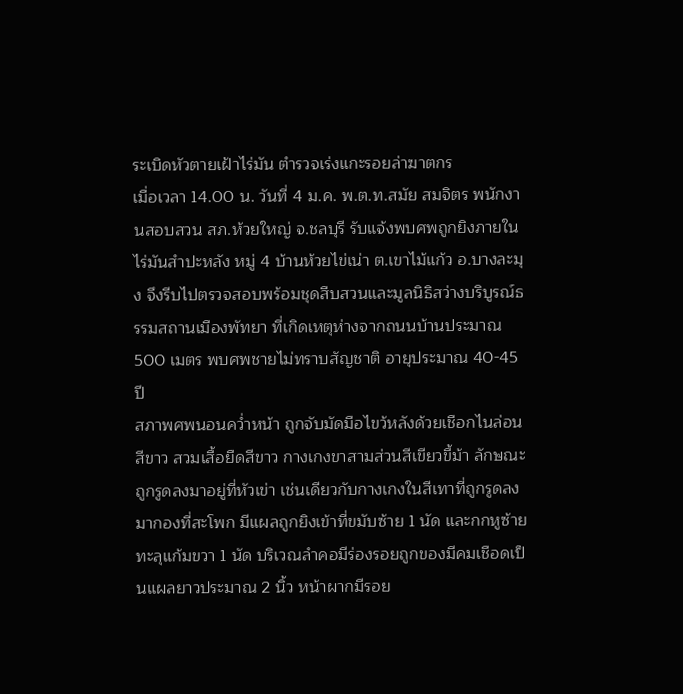ระเบิดหัวตายเฝ้าไร่มัน ตำรวจเร่งแกะรอยล่าฆาตกร
เมื่อเวลา 14.00 น. วันที่ 4 ม.ค. พ.ต.ท.สมัย สมจิตร พนักงานสอบสวน สภ.ห้วยใหญ่ จ.ชลบุรี รับแจ้งพบศพถูกยิงภายในไร่มันสำปะหลัง หมู่ 4 บ้านห้วยไข่เน่า ต.เขาไม้แก้ว อ.บางละมุง จึงรีบไปตรวจสอบพร้อมชุดสืบสวนและมูลนิธิสว่างบริบูรณ์ธรรมสถานเมืองพัทยา ที่เกิดเหตุห่างจากถนนบ้านประมาณ 500 เมตร พบศพชายไม่ทราบสัญชาติ อายุประมาณ 40-45 ปี
สภาพศพนอนคว่ำหน้า ถูกจับมัดมือไขว้หลังด้วยเชือกไนล่อนสีขาว สวมเสื้อยืดสีขาว กางเกงขาสามส่วนสีเขียวขี้ม้า ลักษณะถูกรูดลงมาอยู่ที่หัวเข่า เช่นเดียวกับกางเกงในสีเทาที่ถูกรูดลงมากองที่สะโพก มีแผลถูกยิงเข้าที่ขมับซ้าย 1 นัด และกกหูซ้ายทะลุแก้มขวา 1 นัด บริเวณลำคอมีร่องรอยถูกของมีคมเชือดเป็นแผลยาวประมาณ 2 นิ้ว หน้าผากมีรอย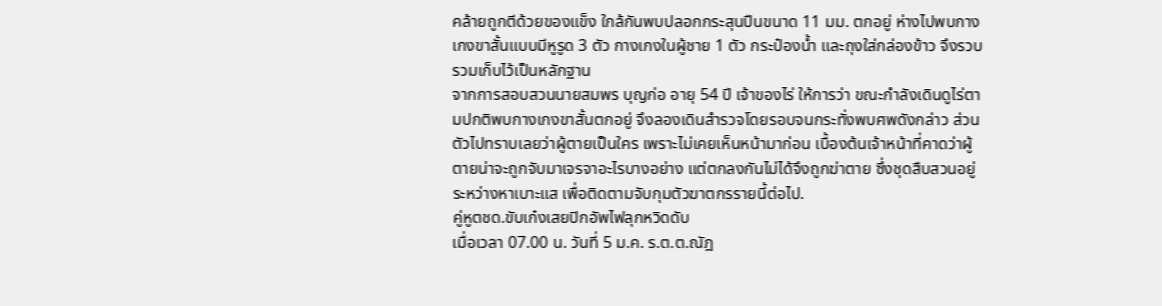คล้ายถูกตีด้วยของแข็ง ใกล้กันพบปลอกกระสุนปืนขนาด 11 มม. ตกอยู่ ห่างไปพบกางเกงขาสั้นแบบมีหูรูด 3 ตัว กางเกงในผู้ชาย 1 ตัว กระป๋องน้ำ และถุงใส่กล่องข้าว จึงรวบรวมเก็บไว้เป็นหลักฐาน
จากการสอบสวนนายสมพร บุญก่อ อายุ 54 ปี เจ้าของไร่ ให้การว่า ขณะกำลังเดินดูไร่ตามปกติพบกางเกงขาสั้นตกอยู่ จึงลองเดินสำรวจโดยรอบจนกระทั่งพบศพดังกล่าว ส่วนตัวไปทราบเลยว่าผู้ตายเป็นใคร เพราะไม่เคยเห็นหน้ามาก่อน เบื้องต้นเจ้าหน้าที่คาดว่าผู้ตายน่าจะถูกจับมาเจรจาอะไรบางอย่าง แต่ตกลงกันไม่ได้จึงถูกฆ่าตาย ซึ่งชุดสืบสวนอยู่ระหว่างหาเบาะแส เพื่อติดตามจับกุมตัวฆาตกรรายนี้ต่อไป.
คู่หูตชด.ขับเก๋งเสยปิกอัพไฟลุกหวิดดับ
เมื่อเวลา 07.00 น. วันที่ 5 ม.ค. ร.ต.ต.ณัฎ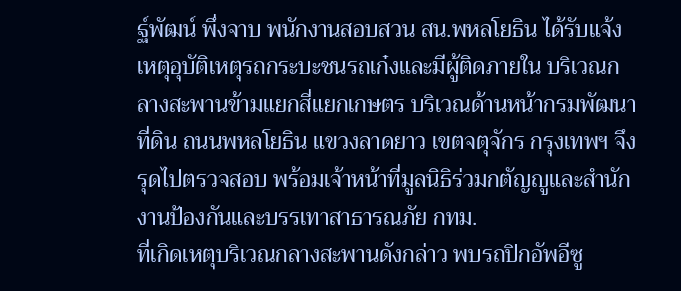ฐ์พัฒน์ พึ่งจาบ พนักงานสอบสวน สน.พหลโยธิน ได้รับแจ้งเหตุอุบัติเหตุรถกระบะชนรถเก๋งและมีผู้ติดภายใน บริเวณกลางสะพานข้ามแยกสี่แยกเกษตร บริเวณด้านหน้ากรมพัฒนาที่ดิน ถนนพหลโยธิน แขวงลาดยาว เขตจตุจักร กรุงเทพฯ จึงรุดไปตรวจสอบ พร้อมเจ้าหน้าที่มูลนิธิร่วมกตัญญูและสำนักงานป้องกันและบรรเทาสาธารณภัย กทม.
ที่เกิดเหตุบริเวณกลางสะพานดังกล่าว พบรถปิกอัพอีซู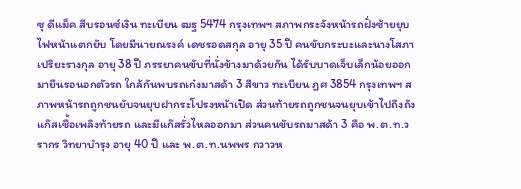ซุ ดีแม็ค สีบรอนซ์เงิน ทะเบียน ฒฐ 5474 กรุงเทพฯ สภาพกระจังหน้ารถฝั่งซ้ายยุบ ไฟหน้าแตกยับ โดยมีนายณรงค์ เดชรอดสกุล อายุ 35 ปี คนขับกระบะและนางโสภา เปริยะรางกุล อายุ 38 ปี ภรรยาคนขับที่นั่งข้างมาด้วยกัน ได้รับบาดเจ็บเล็กน้อยออกมายืนรอนอกตัวรถ ใกล้กันพบรถเก๋งมาสด้า 3 สีขาว ทะเบียน ฎศ 3854 กรุงเทพฯ สภาพหน้ารถถูกชนยับจนยุบฝากระโปรงหน้าเปิด ส่วนท้ายรถถูกชนจนยุบเข้าไปถึงถังแก๊สเชื้อเพลิงท้ายรถ และมีแก๊สรั่วไหลออกมา ส่วนคนขับรถมาสด้า 3 คือ พ.ต.ท.วรากร วิทยาบำรุง อายุ 40 ปี และ พ.ต.ท.นพพร กวาวห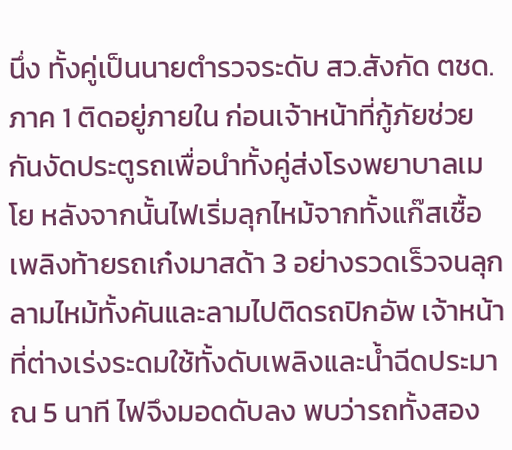นึ่ง ทั้งคู่เป็นนายตำรวจระดับ สว.สังกัด ตชด.ภาค 1 ติดอยู่ภายใน ก่อนเจ้าหน้าที่กู้ภัยช่วยกันงัดประตูรถเพื่อนำทั้งคู่ส่งโรงพยาบาลเมโย หลังจากนั้นไฟเริ่มลุกไหม้จากทั้งแก๊สเชื้อเพลิงท้ายรถเก๋งมาสด้า 3 อย่างรวดเร็วจนลุกลามไหม้ทั้งคันและลามไปติดรถปิกอัพ เจ้าหน้าที่ต่างเร่งระดมใช้ทั้งดับเพลิงและน้ำฉีดประมาณ 5 นาที ไฟจึงมอดดับลง พบว่ารถทั้งสอง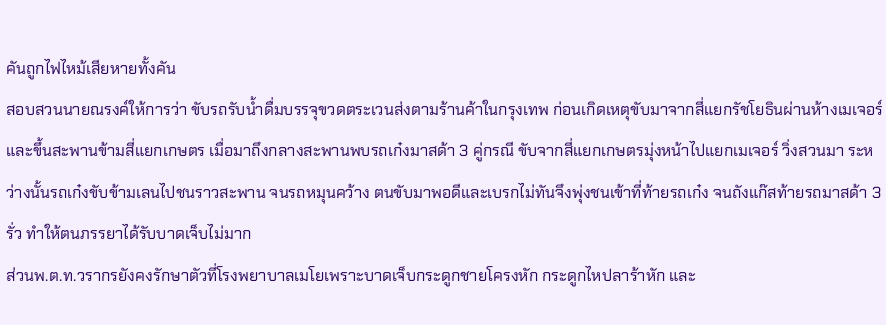คันถูกไฟไหม้เสียหายทั้งคัน
สอบสวนนายณรงค์ให้การว่า ขับรถรับน้ำดื่มบรรจุขวดตระเวนส่งตามร้านค้าในกรุงเทพ ก่อนเกิดเหตุขับมาจากสี่แยกรัชโยธินผ่านห้างเมเจอร์และขึ้นสะพานข้ามสี่แยกเกษตร เมื่อมาถึงกลางสะพานพบรถเก๋งมาสด้า 3 คู่กรณี ขับจากสี่แยกเกษตรมุ่งหน้าไปแยกเมเจอร์ วิ่งสวนมา ระหว่างนั้นรถเก๋งขับข้ามเลนไปชนราวสะพาน จนรถหมุนคว้าง ตนขับมาพอดีและเบรกไม่ทันจึงพุ่งชนเข้าที่ท้ายรถเก๋ง จนถังแก๊สท้ายรถมาสด้า 3 รั่ว ทำให้ตนภรรยาได้รับบาดเจ็บไม่มาก
ส่วนพ.ต.ท.วรากรยังคงรักษาตัวที่โรงพยาบาลเมโยเพราะบาดเจ็บกระดูกชายโครงหัก กระดูกไหปลาร้าหัก และ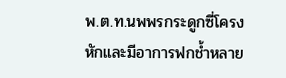พ.ต.ท.นพพรกระดูกซี่โครงหักและมีอาการฟกช้ำหลาย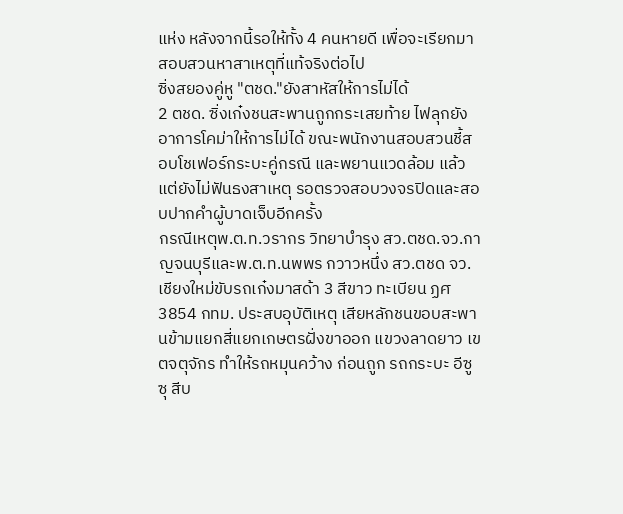แห่ง หลังจากนี้รอให้ทั้ง 4 คนหายดี เพื่อจะเรียกมาสอบสวนหาสาเหตุที่แท้จริงต่อไป
ซิ่งสยองคู่หู "ตชด."ยังสาหัสให้การไม่ได้
2 ตชด. ซิ่งเก๋งชนสะพานถูกกระเสยท้าย ไฟลุกยังอาการโคม่าให้การไม่ได้ ขณะพนักงานสอบสวนชี้สอบโชเฟอร์กระบะคู่กรณี และพยานแวดล้อม แล้วแต่ยังไม่ฟันธงสาเหตุ รอตรวจสอบวงจรปิดและสอบปากคำผู้บาดเจ็บอีกครั้ง
กรณีเหตุพ.ต.ท.วรากร วิทยาบำรุง สว.ตชด.จว.กาญจนบุรีและพ.ต.ท.นพพร กวาวหนึ่ง สว.ตชด จว.เชียงใหม่ขับรถเก๋งมาสด้า 3 สีขาว ทะเบียน ฏศ 3854 กทม. ประสบอุบัติเหตุ เสียหลักชนขอบสะพานข้ามแยกสี่แยกเกษตรฝั่งขาออก แขวงลาดยาว เขตจตุจักร ทำให้รถหมุนคว้าง ก่อนถูก รถกระบะ อีซูซุ สีบ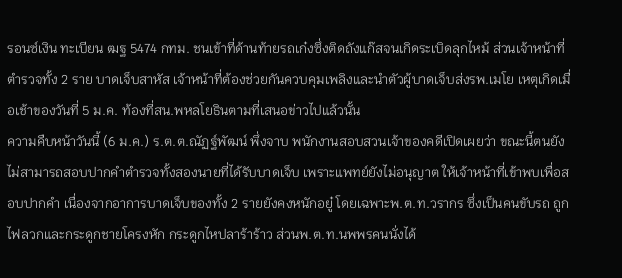รอนซ์เงิน ทะเบียน ฒฐ 5474 กทม. ชนเข้าที่ด้านท้ายรถเก๋งซึ่งติดถังแก๊สจนเกิดระเบิดลุกไหม้ ส่วนเจ้าหน้าที่ตำรวจทั้ง 2 ราย บาดเจ็บสาหัส เจ้าหน้าที่ต้องช่วยกันควบคุมเพลิงและนำตัวผู้บาดเจ็บส่งรพ.เมโย เหตุเกิดเมื่อเช้าของวันที่ 5 ม.ค. ท้องที่สน.พหลโยธินตามที่เสนอข่าวไปแล้วนั้น
ความคืบหน้าวันนี้ (6 ม.ค.) ร.ต.ต.ณัฏฐ์พัฒน์ พึ่งจาบ พนักงานสอบสวนเจ้าของคดีเปิดเผยว่า ขณะนี้ตนยังไม่สามารถสอบปากคำตำรวจทั้งสองนายที่ได้รับบาดเจ็บ เพราะแพทย์ยังไม่อนุญาต ให้เจ้าหน้าที่เข้าพบเพื่อสอบปากคำ เนื่องจากอาการบาดเจ็บของทั้ง 2 รายยังคงหนักอยู๋ โดยเฉพาะพ.ต.ท.วรากร ซึ่งเป็นคนขับรถ ถูกไฟลวกและกระดูกชายโครงหัก กระดูกไหปลาร้าร้าว ส่วนพ.ต.ท.นพพรคนนั่งได้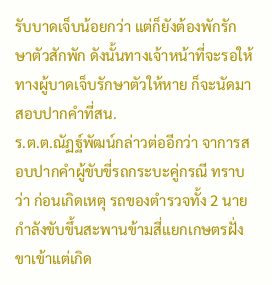รับบาดเจ็บน้อยกว่า แต่ก็ยังต้องพักรักษาตัวสักพัก ดังนั้นทางเจ้าหน้าที่จะรอให้ทางผู้บาดเจ็บรักษาตัวให้หาย ก็จะนัดมาสอบปากคำที่สน.
ร.ต.ต.ณัฏฐ์พัฒน์กล่าวต่ออีกว่า จาการสอบปากคำผู้ขับขี่รถกระบะคู่กรณี ทราบว่า ก่อนเกิดเหตุ รถของตำรวจทั้ง 2 นาย กำลังขับขึ้นสะพานข้ามสี่แยกเกษตรฝั่งขาเข้าแต่เกิด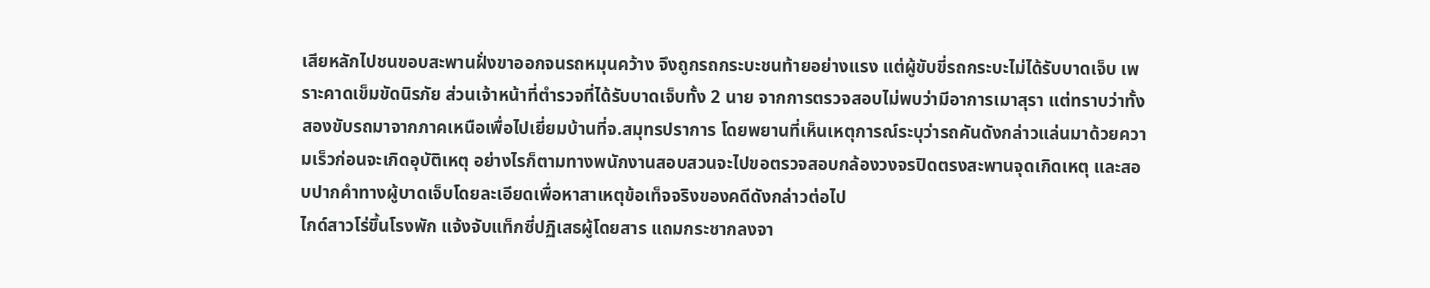เสียหลักไปชนขอบสะพานฝั่งขาออกจนรถหมุนคว้าง จึงถูกรถกระบะชนท้ายอย่างแรง แต่ผู้ขับขี่รถกระบะไม่ได้รับบาดเจ็บ เพราะคาดเข็มขัดนิรภัย ส่วนเจ้าหน้าที่ตำรวจที่ได้รับบาดเจ็บทั้ง 2 นาย จากการตรวจสอบไม่พบว่ามีอาการเมาสุรา แต่ทราบว่าทั้งสองขับรถมาจากภาคเหนือเพื่อไปเยี่ยมบ้านที่จ.สมุทรปราการ โดยพยานที่เห็นเหตุการณ์ระบุว่ารถคันดังกล่าวแล่นมาด้วยความเร็วก่อนจะเกิดอุบัติเหตุ อย่างไรก็ตามทางพนักงานสอบสวนจะไปขอตรวจสอบกล้องวงจรปิดตรงสะพานจุดเกิดเหตุ และสอบปากคำทางผู้บาดเจ็บโดยละเอียดเพื่อหาสาเหตุข้อเท็จจริงของคดีดังกล่าวต่อไป
ไกด์สาวโร่ขึ้นโรงพัก แจ้งจับแท็กซี่ปฏิเสธผู้โดยสาร แถมกระชากลงจา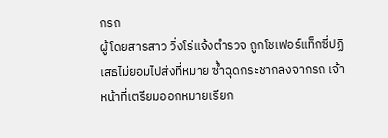กรถ
ผู้โดยสารสาว วิ่งโร่แจ้งตำรวจ ถูกโชเฟอร์แท็กซี่ปฏิเสธไม่ยอมไปส่งที่หมาย ซ้ำฉุดกระชากลงจากรถ เจ้าหน้าที่เตรียมออกหมายเรียก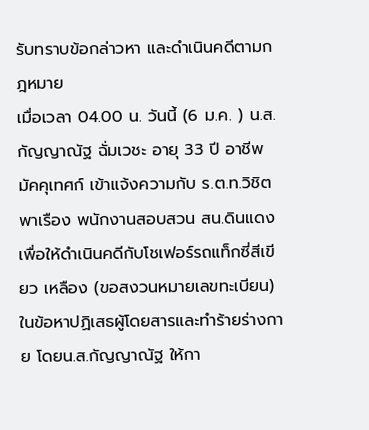รับทราบข้อกล่าวหา และดำเนินคดีตามกฎหมาย
เมื่อเวลา 04.00 น. วันนี้ (6 ม.ค. ) น.ส.กัญญาณัฐ ฉั่มเวชะ อายุ 33 ปี อาชีพมัคคุเทศก์ เข้าแจ้งความกับ ร.ต.ท.วิชิต พาเรือง พนักงานสอบสวน สน.ดินแดง เพื่อให้ดำเนินคดีกับโชเฟอร์รถแท็กซี่สีเขียว เหลือง (ขอสงวนหมายเลขทะเบียน) ในข้อหาปฏิเสธผู้โดยสารและทำร้ายร่างกาย โดยน.ส.กัญญาณัฐ ให้กา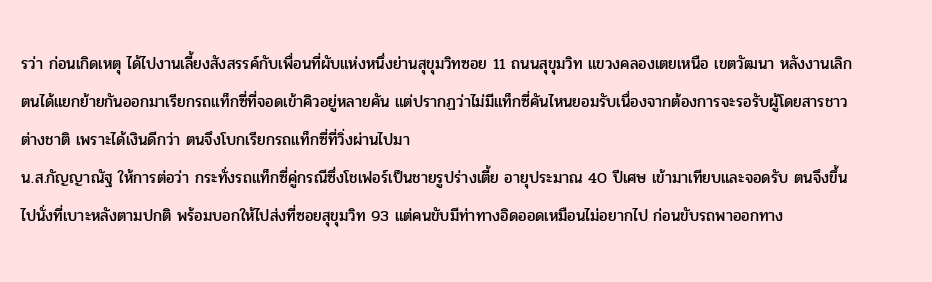รว่า ก่อนเกิดเหตุ ได้ไปงานเลี้ยงสังสรรค์กับเพื่อนที่ผับแห่งหนึ่งย่านสุขุมวิทซอย 11 ถนนสุขุมวิท แขวงคลองเตยเหนือ เขตวัฒนา หลังงานเลิกตนได้แยกย้ายกันออกมาเรียกรถแท็กซี่ที่จอดเข้าคิวอยู่หลายคัน แต่ปรากฏว่าไม่มีแท็กซี่คันไหนยอมรับเนื่องจากต้องการจะรอรับผู้โดยสารชาวต่างชาติ เพราะได้เงินดีกว่า ตนจึงโบกเรียกรถแท็กซี่ที่วิ่งผ่านไปมา
น.ส.กัญญาณัฐ ให้การต่อว่า กระทั่งรถแท็กซี่คู่กรณีซึ่งโชเฟอร์เป็นชายรูปร่างเตี้ย อายุประมาณ 40 ปีเศษ เข้ามาเทียบและจอดรับ ตนจึงขึ้นไปนั่งที่เบาะหลังตามปกติ พร้อมบอกให้ไปส่งที่ซอยสุขุมวิท 93 แต่คนขับมีท่าทางอิดออดเหมือนไม่อยากไป ก่อนขับรถพาออกทาง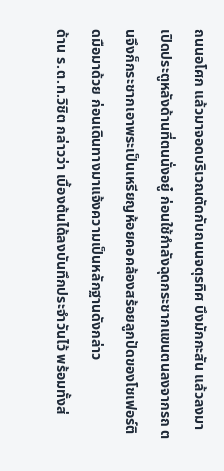ถนนอโศก แล้วมาจอดบริเวณตัดกับถนนจตุรทิศ บึงมักกะสัน แล้วลงมาเปิดประตูหลังด้านที่ตนนั่งอยู๋ ก่อนใช้กำลังฉุดกระชากแขนตนลงจากรถ ตนจึงก็กระชากเอาพระเป็นเหรียญห้อยคอคล้องสร้อยลูกปัดของโชเฟอร์ติดมือมาด้วย ก่อนเดินทางมาแจ้งความเป็นหลักฐานดังกล่าว
ด้าน ร.ต.ท.วิชิต กล่าวว่า เบื้องต้นได้ลงบันทึกประจำวันไว้ พร้อมทั้งส่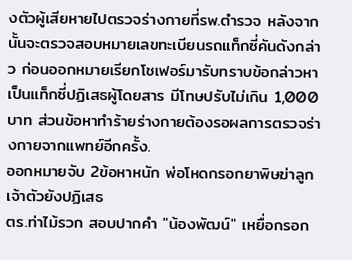งตัวผู้เสียหายไปตรวจร่างกายที่รพ.ตำรวจ หลังจากนั้นจะตรวจสอบหมายเลขทะเบียนรถแท็กซี่คันดังกล่าว ก่อนออกหมายเรียกโชเฟอร์มารับทราบข้อกล่าวหาเป็นแท็กซี่ปฏิเสธผู้โดยสาร มีโทษปรับไม่เกิน 1,000 บาท ส่วนข้อหาทำร้ายร่างกายต้องรอผลการตรวจร่างกายจากแพทย์อีกครั้ง.
ออกหมายจับ 2ข้อหาหนัก พ่อโหดกรอกยาพิษฆ่าลูก เจ้าตัวยังปฏิเสธ
ตร.ท่าไม้รวก สอบปากคำ "น้องพัฒน์" เหยื่อกรอก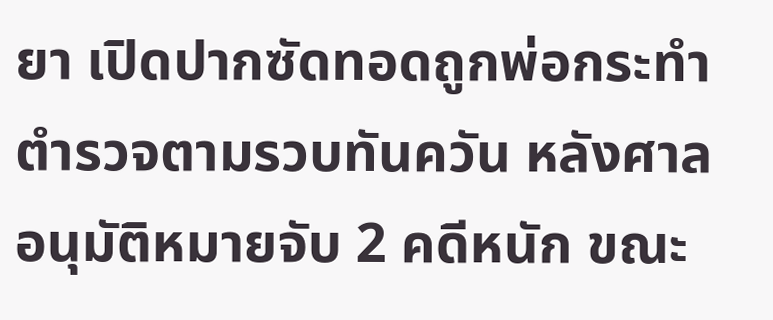ยา เปิดปากซัดทอดถูกพ่อกระทำ ตำรวจตามรวบทันควัน หลังศาลอนุมัติหมายจับ 2 คดีหนัก ขณะ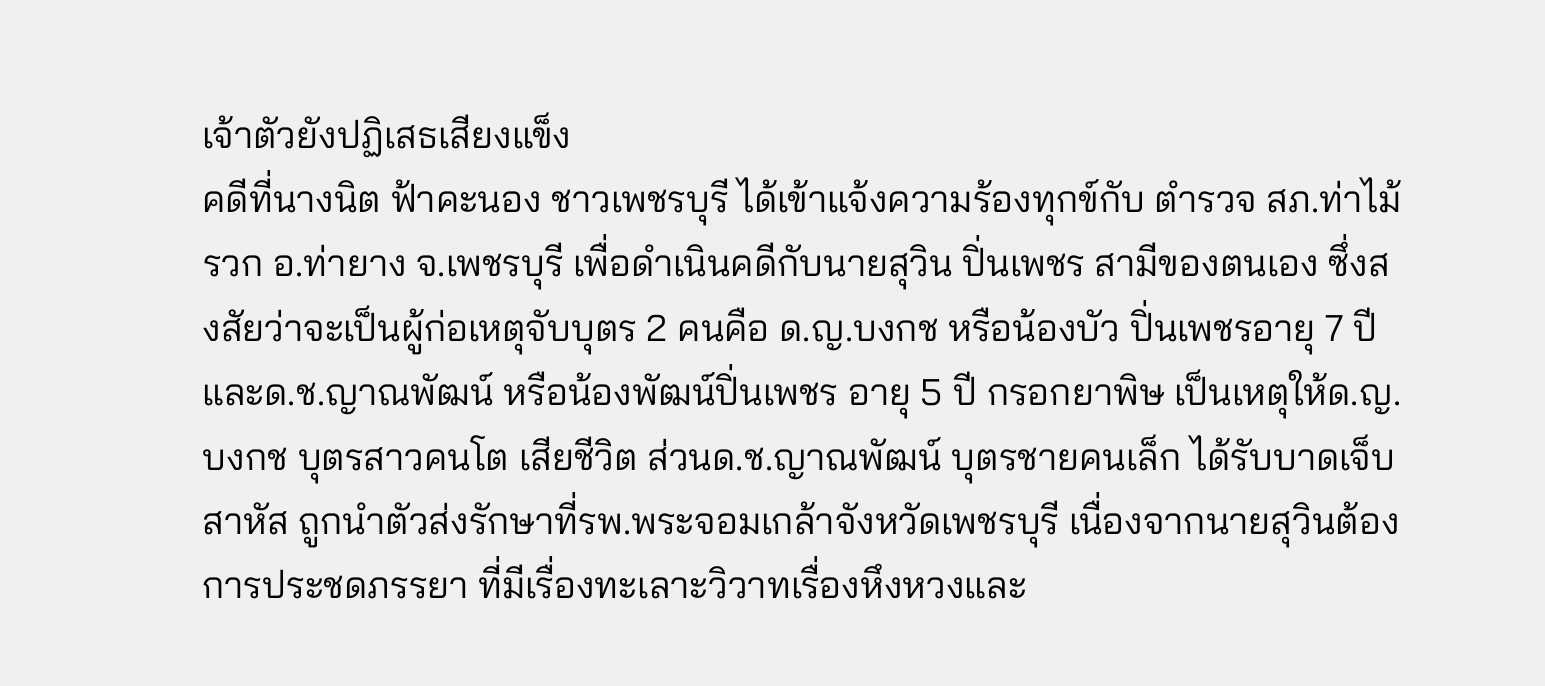เจ้าตัวยังปฏิเสธเสียงแข็ง
คดีที่นางนิต ฟ้าคะนอง ชาวเพชรบุรี ได้เข้าแจ้งความร้องทุกข์กับ ตำรวจ สภ.ท่าไม้รวก อ.ท่ายาง จ.เพชรบุรี เพื่อดำเนินคดีกับนายสุวิน ปิ่นเพชร สามีของตนเอง ซึ่งสงสัยว่าจะเป็นผู้ก่อเหตุจับบุตร 2 คนคือ ด.ญ.บงกช หรือน้องบัว ปิ่นเพชรอายุ 7 ปี และด.ช.ญาณพัฒน์ หรือน้องพัฒน์ปิ่นเพชร อายุ 5 ปี กรอกยาพิษ เป็นเหตุให้ด.ญ.บงกช บุตรสาวคนโต เสียชีวิต ส่วนด.ช.ญาณพัฒน์ บุตรชายคนเล็ก ได้รับบาดเจ็บสาหัส ถูกนำตัวส่งรักษาที่รพ.พระจอมเกล้าจังหวัดเพชรบุรี เนื่องจากนายสุวินต้องการประชดภรรยา ที่มีเรื่องทะเลาะวิวาทเรื่องหึงหวงและ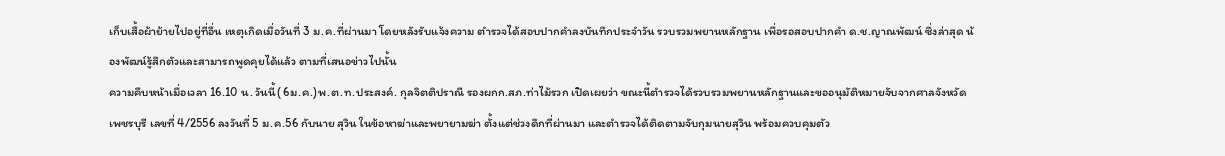เก็บเสื้อผ้าย้ายไปอยู่ที่อื่น เหตุเกิดเมื่อวันที่ 3 ม.ค.ที่ผ่านมา โดยหลังรับแจ้งความ ตำรวจได้สอบปากคำลงบันทึกประจำวัน รวบรวมพยานหลักฐาน เพื่อรอสอบปากคำ ด.ช.ญาณพัฒน์ ซึ่งล่าสุด น้องพัฒน์รู้สึกตัวและสามารถพูดคุยได้แล้ว ตามที่เสนอข่าวไปนั้น
ความคืบหน้าเมื่อเวลา 16.10 น. วันนี้( 6ม.ค.)พ.ต.ท.ประสงค์. กุลจิตติปราณี รองผกก.สภ.ท่าไม้รวก เปิดเผยว่า ขณะนี้ตำรวจได้รวบรวมพยานหลักฐานและขออนุมัติหมายจับจากศาลจังหวัดเพชรบุรี เลขที่ 4/2556 ลงวันที่ 5 ม.ค.56 กับนาย สุวิน ในข้อหาฆ่าและพยายามฆ่า ตั้งแต่ช่วงดึกที่ผ่านมา และตำรวจได้ติดตามจับกุมนายสุวิน พร้อมควบคุมตัว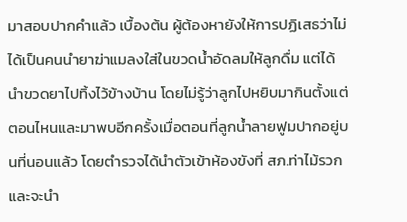มาสอบปากคำแล้ว เบื้องต้น ผู้ต้องหายังให้การปฏิเสธว่าไม่ได้เป็นคนนำยาฆ่าแมลงใส่ในขวดน้ำอัดลมให้ลูกดื่ม แต่ได้นำขวดยาไปทิ้งไว้ข้างบ้าน โดยไม่รู้ว่าลูกไปหยิบมากินตั้งแต่ตอนไหนและมาพบอีกครั้งเมื่อตอนที่ลูกน้ำลายฟูมปากอยู่บนที่นอนแล้ว โดยตำรวจได้นำตัวเข้าห้องขังที่ สภ.ท่าไม้รวก และจะนำ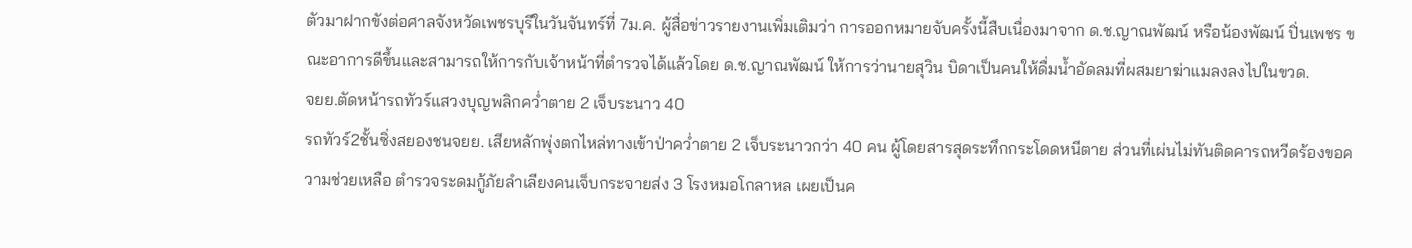ตัวมาฝากขังต่อศาลจังหวัดเพชรบุรีในวันจันทร์ที่ 7ม.ค. ผู้สื่อข่าวรายงานเพิ่มเติมว่า การออกหมายจับครั้งนี้สืบเนื่องมาจาก ด.ช.ญาณพัฒน์ หรือน้องพัฒน์ ปิ่นเพชร ขณะอาการดีขึ้นและสามารถให้การกับเจ้าหน้าที่ตำรวจได้แล้วโดย ด.ช.ญาณพัฒน์ ให้การว่านายสุวิน บิดาเป็นคนให้ดื่มน้ำอัดลมที่ผสมยาฆ่าแมลงลงไปในขวด.
จยย.ตัดหน้ารถทัวร์แสวงบุญพลิกคว่ำตาย 2 เจ็บระนาว 40
รถทัวร์2ชั้นซิ่งสยองชนจยย. เสียหลักพุ่งตกไหล่ทางเข้าป่าคว่ำตาย 2 เจ็บระนาวกว่า 40 คน ผู้โดยสารสุดระทึกกระโดดหนีตาย ส่วนที่เผ่นไม่ทันติดคารถหวีดร้องขอความช่วยเหลือ ตำรวจระดมกู้ภัยลำเลียงคนเจ็บกระจายส่ง 3 โรงหมอโกลาหล เผยเป็นค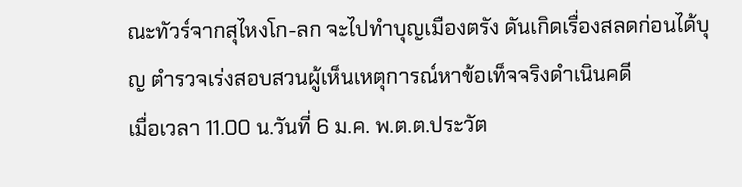ณะทัวร์จากสุไหงโก-ลก จะไปทำบุญเมืองตรัง ดันเกิดเรื่องสลดก่อนได้บุญ ตำรวจเร่งสอบสวนผู้เห็นเหตุการณ์หาข้อเท็จจริงดำเนินคดี
เมื่อเวลา 11.00 น.วันที่ 6 ม.ค. พ.ต.ต.ประวัต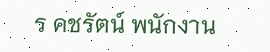ร คชรัตน์ พนักงาน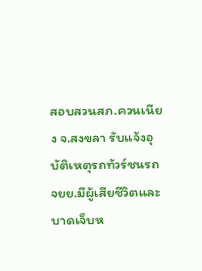สอบสวนสภ.ควนเนียง จ.สงขลา รับแจ้งอุบัติเหตุรถทัวร์ชนรถจยย.มีผู้เสียชีวิตและบาดเจ็บห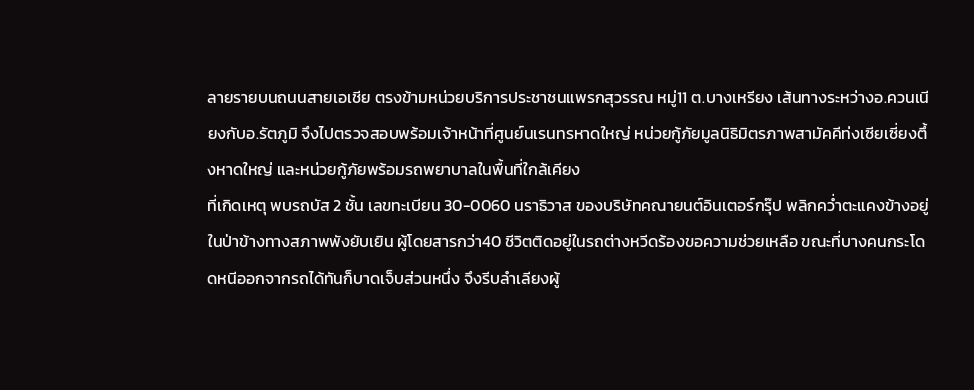ลายรายบนถนนสายเอเชีย ตรงข้ามหน่วยบริการประชาชนแพรกสุวรรณ หมู่11 ต.บางเหรียง เส้นทางระหว่างอ.ควนเนียงกับอ.รัตภูมิ จึงไปตรวจสอบพร้อมเจ้าหน้าที่ศูนย์นเรนทรหาดใหญ่ หน่วยกู้ภัยมูลนิธิมิตรภาพสามัคคีท่งเซียเซี่ยงตึ้งหาดใหญ่ และหน่วยกู้ภัยพร้อมรถพยาบาลในพื้นที่ใกล้เคียง
ที่เกิดเหตุ พบรถบัส 2 ชั้น เลขทะเบียน 30-0060 นราธิวาส ของบริษัทคณายนต์อินเตอร์กรุ๊ป พลิกคว่ำตะแคงข้างอยู่ในป่าข้างทางสภาพพังยับเยิน ผู้โดยสารกว่า40 ชีวิตติดอยู่ในรถต่างหวีดร้องขอความช่วยเหลือ ขณะที่บางคนกระโดดหนีออกจากรถได้ทันก็บาดเจ็บส่วนหนึ่ง จึงรีบลำเลียงผู้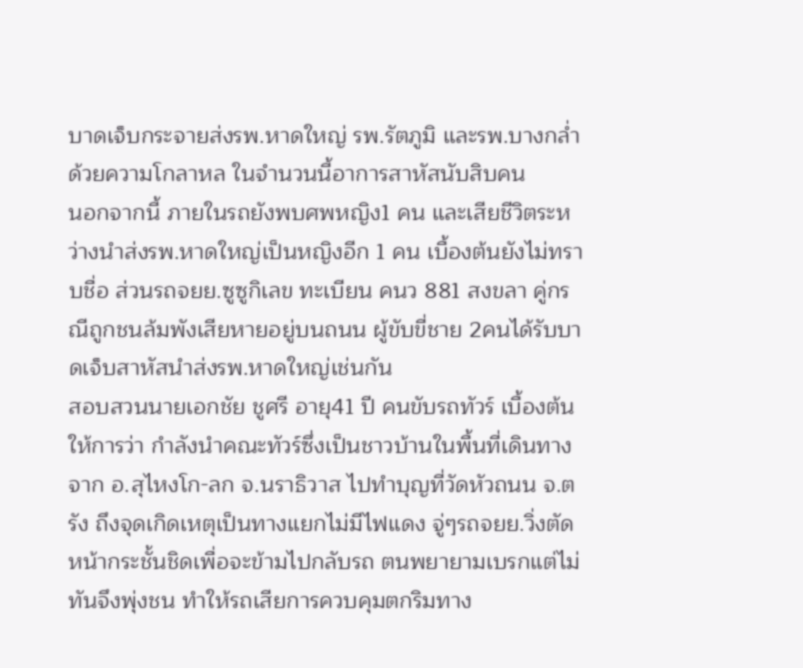บาดเจ็บกระจายส่งรพ.หาดใหญ่ รพ.รัตภูมิ และรพ.บางกล่ำด้วยความโกลาหล ในจำนวนนี้อาการสาหัสนับสิบคน
นอกจากนี้ ภายในรถยังพบศพหญิง1 คน และเสียชีวิตระหว่างนำส่งรพ.หาดใหญ่เป็นหญิงอีก 1 คน เบื้องต้นยังไม่ทราบชื่อ ส่วนรถจยย.ซูซูกิเลข ทะเบียน คนว 881 สงขลา คู่กรณีถูกชนล้มพังเสียหายอยู่บนถนน ผู้ขับขี่ชาย 2คนได้รับบาดเจ็บสาหัสนำส่งรพ.หาดใหญ่เช่นกัน
สอบสวนนายเอกชัย ชูศรี อายุ41 ปี คนขับรถทัวร์ เบื้องต้นให้การว่า กำลังนำคณะทัวร์ซึ่งเป็นชาวบ้านในพื้นที่เดินทางจาก อ.สุไหงโก-ลก จ.นราธิวาส ไปทำบุญที่วัดหัวถนน จ.ตรัง ถึงจุดเกิดเหตุเป็นทางแยกไม่มีไฟแดง จู่ๆรถจยย.วิ่งตัดหน้ากระชั้นชิดเพื่อจะข้ามไปกลับรถ ตนพยายามเบรกแต่ไม่ทันจึงพุ่งชน ทำให้รถเสียการควบคุมตกริมทาง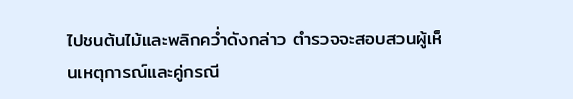ไปชนต้นไม้และพลิกคว่ำดังกล่าว ตำรวจจะสอบสวนผู้เห็นเหตุการณ์และคู่กรณี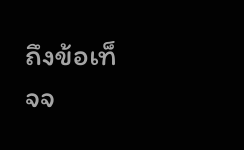ถึงข้อเท็จจ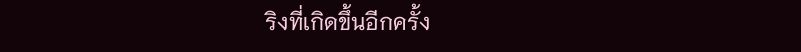ริงที่เกิดขึ้นอีกครั้ง